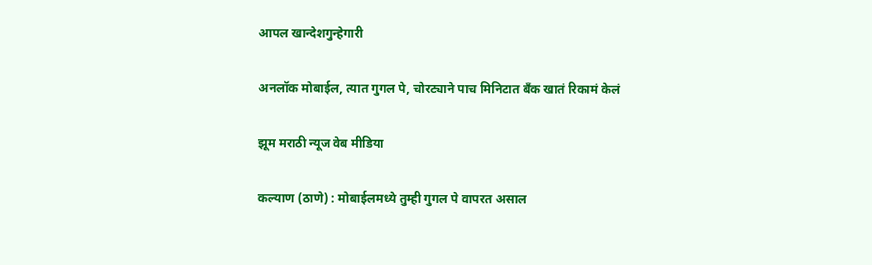आपल खान्देशगुन्हेगारी

अनलॉक मोबाईल, त्यात गुगल पे, चोरट्याने पाच मिनिटात बँक खातं रिकामं केलं

झूम मराठी न्यूज वेब मीडिया

कल्याण (ठाणे) : मोबाईलमध्ये तुम्ही गुगल पे वापरत असाल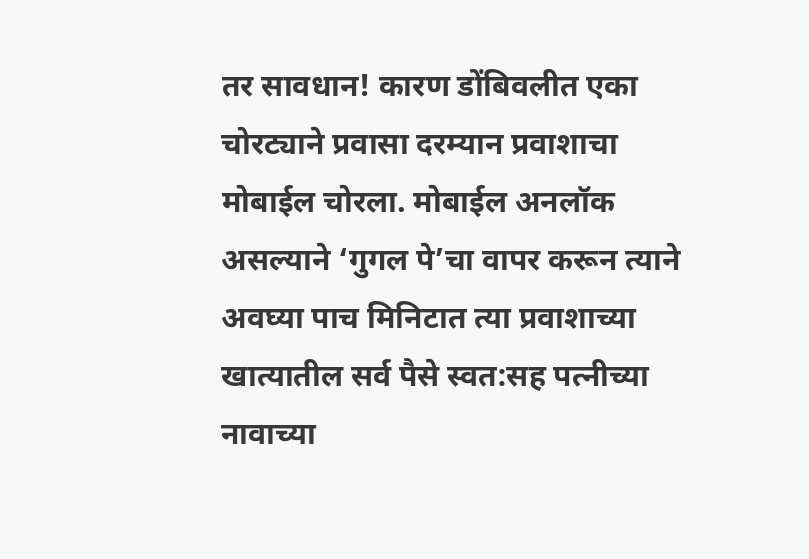तर सावधान! कारण डोंबिवलीत एका चोरट्याने प्रवासा दरम्यान प्रवाशाचा मोबाईल चोरला. मोबाईल अनलॉक असल्याने ‘गुगल पे’चा वापर करून त्याने अवघ्या पाच मिनिटात त्या प्रवाशाच्या खात्यातील सर्व पैसे स्वत:सह पत्नीच्या नावाच्या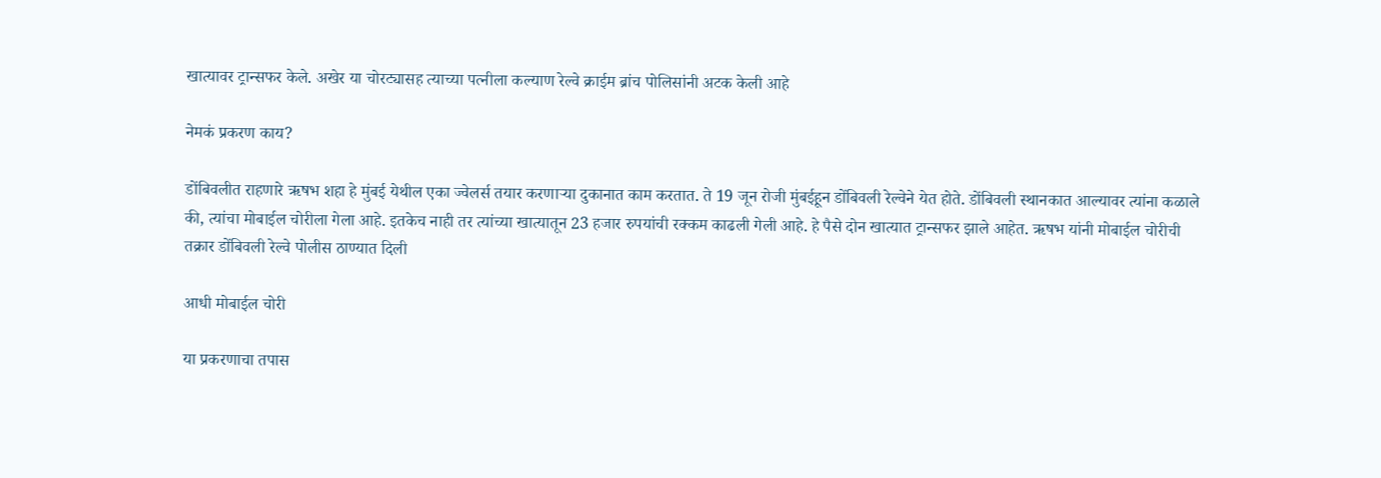खात्यावर ट्रान्सफर केले. अखेर या चोरट्यासह त्याच्या पत्नीला कल्याण रेल्वे क्राईम ब्रांच पोलिसांनी अटक केली आहे

नेमकं प्रकरण काय?

डोंबिवलीत राहणारे ऋषभ शहा हे मुंबई येथील एका ज्वेलर्स तयार करणाऱ्या दुकानात काम करतात. ते 19 जून रोजी मुंबईहून डोंबिवली रेल्वेने येत होते. डोंबिवली स्थानकात आल्यावर त्यांना कळाले की, त्यांचा मोबाईल चोरीला गेला आहे. इतकेच नाही तर त्यांच्या खात्यातून 23 हजार रुपयांची रक्कम काढली गेली आहे. हे पैसे दोन खात्यात ट्रान्सफर झाले आहेत. ऋषभ यांनी मोबाईल चोरीची तक्रार डोंबिवली रेल्वे पोलीस ठाण्यात दिली

आधी मोबाईल चोरी

या प्रकरणाचा तपास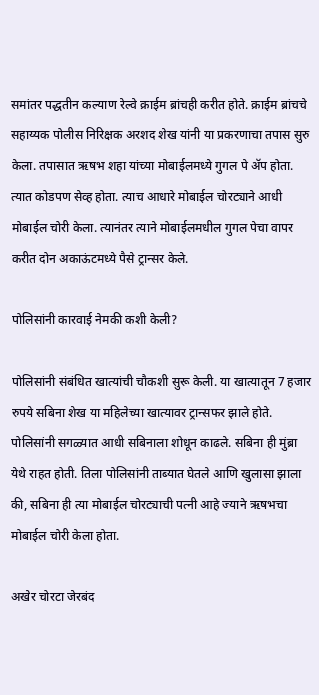समांतर पद्धतीन कल्याण रेल्वे क्राईम ब्रांचही करीत होते. क्राईम ब्रांचचे सहाय्यक पोलीस निरिक्षक अरशद शेख यांनी या प्रकरणाचा तपास सुरु केला. तपासात ऋषभ शहा यांच्या मोबाईलमध्ये गुगल पे ॲप होता. त्यात कोडपण सेव्ह होता. त्याच आधारे मोबाईल चोरट्याने आधी मोबाईल चोरी केला. त्यानंतर त्याने मोबाईलमधील गुगल पेचा वापर करीत दोन अकाऊंटमध्ये पैसे ट्रान्सर केले.

पोलिसांनी कारवाई नेमकी कशी केली?

पोलिसांनी संबंधित खात्यांची चौकशी सुरू केली. या खात्यातून 7 हजार रुपये सबिना शेख या महिलेच्या खात्यावर ट्रान्सफर झाले होते. पोलिसांनी सगळ्यात आधी सबिनाला शोधून काढले. सबिना ही मुंब्रा येथे राहत होती. तिला पोलिसांनी ताब्यात घेतले आणि खुलासा झाला की, सबिना ही त्या मोबाईल चोरट्याची पत्नी आहे ज्याने ऋषभचा मोबाईल चोरी केला होता.

अखेर चोरटा जेरबंद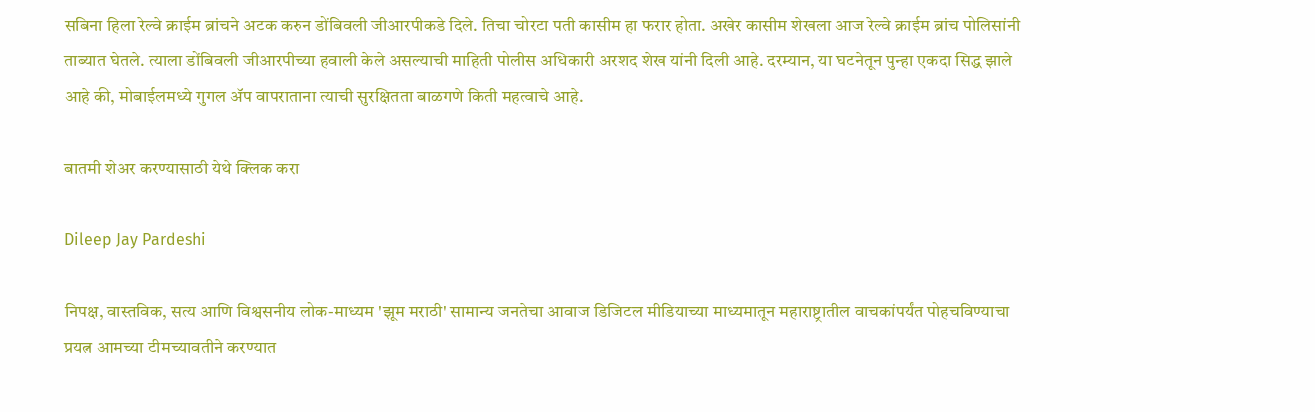सबिना हिला रेल्वे क्राईम ब्रांचने अटक करुन डोंबिवली जीआरपीकडे दिले. तिचा चोरटा पती कासीम हा फरार होता. अखेर कासीम शेखला आज रेल्वे क्राईम ब्रांच पोलिसांनी ताब्यात घेतले. त्याला डोंबिवली जीआरपीच्या हवाली केले असल्याची माहिती पोलीस अधिकारी अरशद शेख यांनी दिली आहे. दरम्यान, या घटनेतून पुन्हा एकदा सिद्ध झाले आहे की, मोबाईलमध्ये गुगल ॲप वापराताना त्याची सुरक्षितता बाळगणे किती महत्वाचे आहे.

बातमी शेअर करण्यासाठी येथे क्लिक करा

Dileep Jay Pardeshi

निपक्ष, वास्तविक, सत्य आणि विश्वसनीय लोक-माध्यम 'झूम मराठी' सामान्य जनतेचा आवाज डिजिटल मीडियाच्या माध्यमातून महाराष्ट्रातील वाचकांपर्यंत पोहचविण्याचा प्रयत्न आमच्या टीमच्यावतीने करण्यात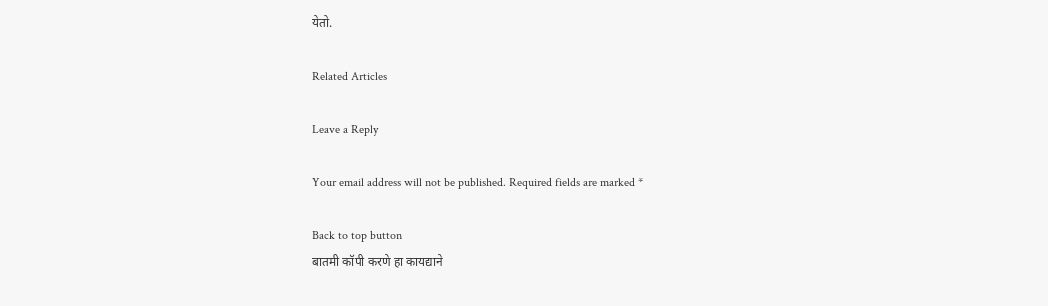येतो.

Related Articles

Leave a Reply

Your email address will not be published. Required fields are marked *

Back to top button
बातमी कॉपी करणे हा कायद्याने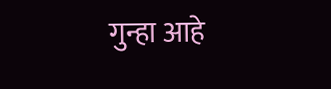गुन्हा आहे